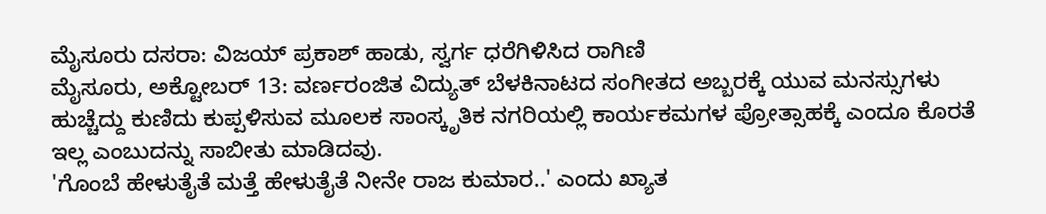ಮೈಸೂರು ದಸರಾ: ವಿಜಯ್ ಪ್ರಕಾಶ್ ಹಾಡು, ಸ್ವರ್ಗ ಧರೆಗಿಳಿಸಿದ ರಾಗಿಣಿ
ಮೈಸೂರು, ಅಕ್ಟೋಬರ್ 13: ವರ್ಣರಂಜಿತ ವಿದ್ಯುತ್ ಬೆಳಕಿನಾಟದ ಸಂಗೀತದ ಅಬ್ಬರಕ್ಕೆ ಯುವ ಮನಸ್ಸುಗಳು ಹುಚ್ಚೆದ್ದು ಕುಣಿದು ಕುಪ್ಪಳಿಸುವ ಮೂಲಕ ಸಾಂಸ್ಕೃತಿಕ ನಗರಿಯಲ್ಲಿ ಕಾರ್ಯಕಮಗಳ ಪ್ರೋತ್ಸಾಹಕ್ಕೆ ಎಂದೂ ಕೊರತೆ ಇಲ್ಲ ಎಂಬುದನ್ನು ಸಾಬೀತು ಮಾಡಿದವು.
'ಗೊಂಬೆ ಹೇಳುತೈತೆ ಮತ್ತೆ ಹೇಳುತೈತೆ ನೀನೇ ರಾಜ ಕುಮಾರ..' ಎಂದು ಖ್ಯಾತ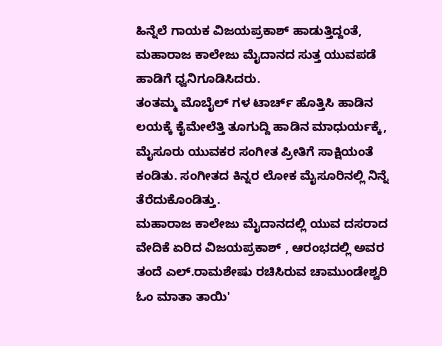ಹಿನ್ನೆಲೆ ಗಾಯಕ ವಿಜಯಪ್ರಕಾಶ್ ಹಾಡುತ್ತಿದ್ದಂತೆ, ಮಹಾರಾಜ ಕಾಲೇಜು ಮೈದಾನದ ಸುತ್ತ ಯುವಪಡೆ ಹಾಡಿಗೆ ಧ್ವನಿಗೂಡಿಸಿದರು.
ತಂತಮ್ಮ ಮೊಬೈಲ್ ಗಳ ಟಾರ್ಚ್ ಹೊತ್ತಿಸಿ ಹಾಡಿನ ಲಯಕ್ಕೆ ಕೈಮೇಲೆತ್ತಿ ತೂಗುದ್ದಿ ಹಾಡಿನ ಮಾಧುರ್ಯಕ್ಕೆ, ಮೈಸೂರು ಯುವಕರ ಸಂಗೀತ ಪ್ರೀತಿಗೆ ಸಾಕ್ಷಿಯಂತೆ ಕಂಡಿತು. ಸಂಗೀತದ ಕಿನ್ನರ ಲೋಕ ಮೈಸೂರಿನಲ್ಲಿ ನಿನ್ನೆ ತೆರೆದುಕೊಂಡಿತ್ತು.
ಮಹಾರಾಜ ಕಾಲೇಜು ಮೈದಾನದಲ್ಲಿ ಯುವ ದಸರಾದ ವೇದಿಕೆ ಏರಿದ ವಿಜಯಪ್ರಕಾಶ್ , ಆರಂಭದಲ್ಲಿ ಅವರ ತಂದೆ ಎಲ್.ರಾಮಶೇಷು ರಚಿಸಿರುವ ಚಾಮುಂಡೇಶ್ವರಿ ಓಂ ಮಾತಾ ತಾಯಿ'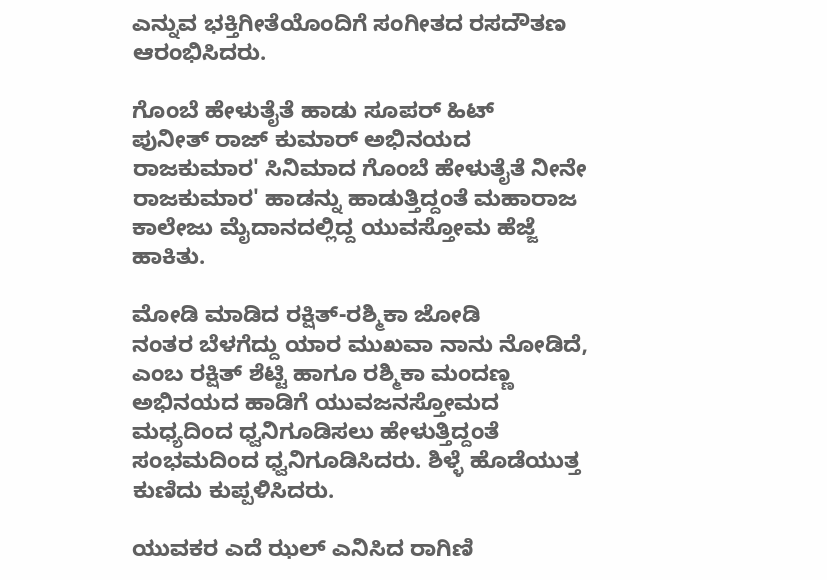ಎನ್ನುವ ಭಕ್ತಿಗೀತೆಯೊಂದಿಗೆ ಸಂಗೀತದ ರಸದೌತಣ ಆರಂಭಿಸಿದರು.

ಗೊಂಬೆ ಹೇಳುತೈತೆ ಹಾಡು ಸೂಪರ್ ಹಿಟ್
ಪುನೀತ್ ರಾಜ್ ಕುಮಾರ್ ಅಭಿನಯದ ರಾಜಕುಮಾರ' ಸಿನಿಮಾದ ಗೊಂಬೆ ಹೇಳುತೈತೆ ನೀನೇ ರಾಜಕುಮಾರ' ಹಾಡನ್ನು ಹಾಡುತ್ತಿದ್ದಂತೆ ಮಹಾರಾಜ ಕಾಲೇಜು ಮೈದಾನದಲ್ಲಿದ್ದ ಯುವಸ್ತೋಮ ಹೆಜ್ಜೆ ಹಾಕಿತು.

ಮೋಡಿ ಮಾಡಿದ ರಕ್ಷಿತ್-ರಶ್ಮಿಕಾ ಜೋಡಿ
ನಂತರ ಬೆಳಗೆದ್ದು ಯಾರ ಮುಖವಾ ನಾನು ನೋಡಿದೆ, ಎಂಬ ರಕ್ಷಿತ್ ಶೆಟ್ಟಿ ಹಾಗೂ ರಶ್ಮಿಕಾ ಮಂದಣ್ಣ ಅಭಿನಯದ ಹಾಡಿಗೆ ಯುವಜನಸ್ತೋಮದ ಮಧ್ಯದಿಂದ ಧ್ವನಿಗೂಡಿಸಲು ಹೇಳುತ್ತಿದ್ದಂತೆ ಸಂಭಮದಿಂದ ಧ್ವನಿಗೂಡಿಸಿದರು. ಶಿಳ್ಳೆ ಹೊಡೆಯುತ್ತ ಕುಣಿದು ಕುಪ್ಪಳಿಸಿದರು.

ಯುವಕರ ಎದೆ ಝಲ್ ಎನಿಸಿದ ರಾಗಿಣಿ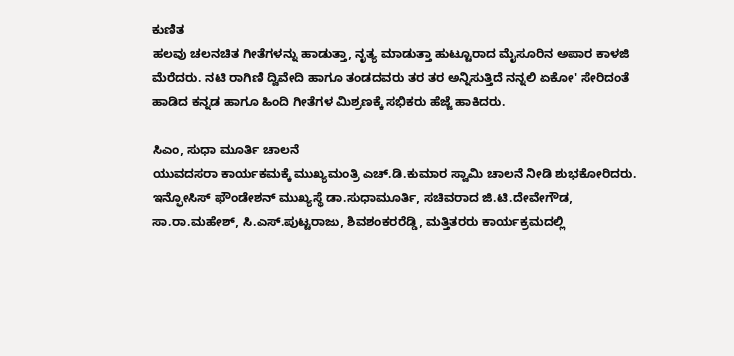ಕುಣಿತ
ಹಲವು ಚಲನಚಿತ ಗೀತೆಗಳನ್ನು ಹಾಡುತ್ತಾ, ನೃತ್ಯ ಮಾಡುತ್ತಾ ಹುಟ್ಟೂರಾದ ಮೈಸೂರಿನ ಅಪಾರ ಕಾಳಜಿ ಮೆರೆದರು. ನಟಿ ರಾಗಿಣಿ ದ್ವಿವೇದಿ ಹಾಗೂ ತಂಡದವರು ತರ ತರ ಅನ್ನಿಸುತ್ತಿದೆ ನನ್ನಲಿ ಏಕೋ' ಸೇರಿದಂತೆ ಹಾಡಿದ ಕನ್ನಡ ಹಾಗೂ ಹಿಂದಿ ಗೀತೆಗಳ ಮಿಶ್ರಣಕ್ಕೆ ಸಭಿಕರು ಹೆಜ್ಜೆ ಹಾಕಿದರು.

ಸಿಎಂ, ಸುಧಾ ಮೂರ್ತಿ ಚಾಲನೆ
ಯುವದಸರಾ ಕಾರ್ಯಕಮಕ್ಕೆ ಮುಖ್ಯಮಂತ್ರಿ ಎಚ್.ಡಿ.ಕುಮಾರ ಸ್ವಾಮಿ ಚಾಲನೆ ನೀಡಿ ಶುಭಕೋರಿದರು. ಇನ್ಫೋಸಿಸ್ ಫೌಂಡೇಶನ್ ಮುಖ್ಯಸ್ಥೆ ಡಾ.ಸುಧಾಮೂರ್ತಿ, ಸಚಿವರಾದ ಜಿ.ಟಿ.ದೇವೇಗೌಡ, ಸಾ.ರಾ.ಮಹೇಶ್, ಸಿ.ಎಸ್.ಪುಟ್ಟರಾಜು, ಶಿವಶಂಕರರೆಡ್ಡಿ, ಮತ್ತಿತರರು ಕಾರ್ಯಕ್ರಮದಲ್ಲಿ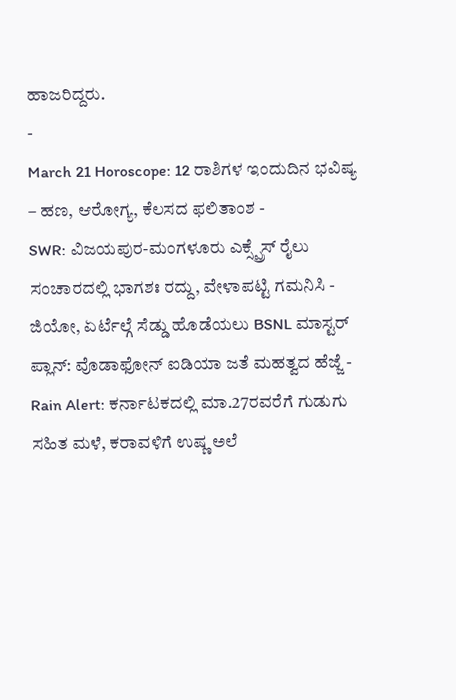ಹಾಜರಿದ್ದರು.
-
March 21 Horoscope: 12 ರಾಶಿಗಳ ಇಂದುದಿನ ಭವಿಷ್ಯ – ಹಣ, ಆರೋಗ್ಯ, ಕೆಲಸದ ಫಲಿತಾಂಶ -
SWR: ವಿಜಯಪುರ-ಮಂಗಳೂರು ಎಕ್ಸ್ಪ್ರೆಸ್ ರೈಲು ಸಂಚಾರದಲ್ಲಿ ಭಾಗಶಃ ರದ್ದು, ವೇಳಾಪಟ್ಟಿ ಗಮನಿಸಿ -
ಜಿಯೋ, ಏರ್ಟೆಲ್ಗೆ ಸೆಡ್ಡು ಹೊಡೆಯಲು BSNL ಮಾಸ್ಟರ್ ಪ್ಲಾನ್: ವೊಡಾಫೋನ್ ಐಡಿಯಾ ಜತೆ ಮಹತ್ವದ ಹೆಜ್ಜೆ -
Rain Alert: ಕರ್ನಾಟಕದಲ್ಲಿ ಮಾ.27ರವರೆಗೆ ಗುಡುಗು ಸಹಿತ ಮಳೆ, ಕರಾವಳಿಗೆ ಉಷ್ಣ ಅಲೆ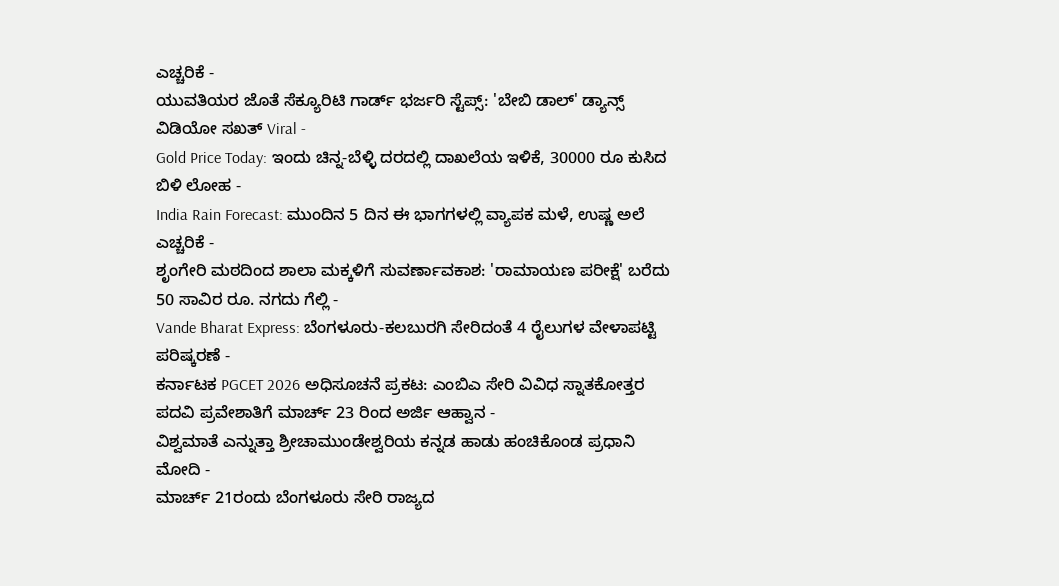ಎಚ್ಚರಿಕೆ -
ಯುವತಿಯರ ಜೊತೆ ಸೆಕ್ಯೂರಿಟಿ ಗಾರ್ಡ್ ಭರ್ಜರಿ ಸ್ಟೆಪ್ಸ್: 'ಬೇಬಿ ಡಾಲ್' ಡ್ಯಾನ್ಸ್ ವಿಡಿಯೋ ಸಖತ್ Viral -
Gold Price Today: ಇಂದು ಚಿನ್ನ-ಬೆಳ್ಳಿ ದರದಲ್ಲಿ ದಾಖಲೆಯ ಇಳಿಕೆ, 30000 ರೂ ಕುಸಿದ ಬಿಳಿ ಲೋಹ -
India Rain Forecast: ಮುಂದಿನ 5 ದಿನ ಈ ಭಾಗಗಳಲ್ಲಿ ವ್ಯಾಪಕ ಮಳೆ, ಉಷ್ಣ ಅಲೆ ಎಚ್ಚರಿಕೆ -
ಶೃಂಗೇರಿ ಮಠದಿಂದ ಶಾಲಾ ಮಕ್ಕಳಿಗೆ ಸುವರ್ಣಾವಕಾಶ: 'ರಾಮಾಯಣ ಪರೀಕ್ಷೆ' ಬರೆದು 50 ಸಾವಿರ ರೂ. ನಗದು ಗೆಲ್ಲಿ -
Vande Bharat Express: ಬೆಂಗಳೂರು-ಕಲಬುರಗಿ ಸೇರಿದಂತೆ 4 ರೈಲುಗಳ ವೇಳಾಪಟ್ಟಿ ಪರಿಷ್ಕರಣೆ -
ಕರ್ನಾಟಕ PGCET 2026 ಅಧಿಸೂಚನೆ ಪ್ರಕಟ: ಎಂಬಿಎ ಸೇರಿ ವಿವಿಧ ಸ್ನಾತಕೋತ್ತರ ಪದವಿ ಪ್ರವೇಶಾತಿಗೆ ಮಾರ್ಚ್ 23 ರಿಂದ ಅರ್ಜಿ ಆಹ್ವಾನ -
ವಿಶ್ವಮಾತೆ ಎನ್ನುತ್ತಾ ಶ್ರೀಚಾಮುಂಡೇಶ್ವರಿಯ ಕನ್ನಡ ಹಾಡು ಹಂಚಿಕೊಂಡ ಪ್ರಧಾನಿ ಮೋದಿ -
ಮಾರ್ಚ್ 21ರಂದು ಬೆಂಗಳೂರು ಸೇರಿ ರಾಜ್ಯದ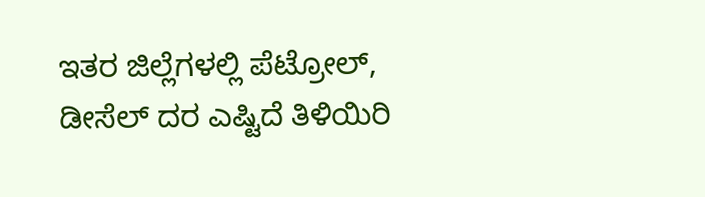ಇತರ ಜಿಲ್ಲೆಗಳಲ್ಲಿ ಪೆಟ್ರೋಲ್, ಡೀಸೆಲ್ ದರ ಎಷ್ಟಿದೆ ತಿಳಿಯಿರಿ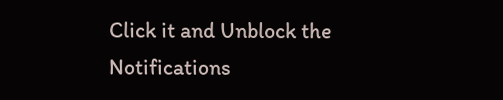Click it and Unblock the Notifications